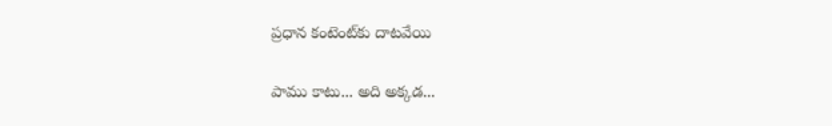ప్రధాన కంటెంట్‌కు దాటవేయి

పాము కాటు... అది అక్కడ...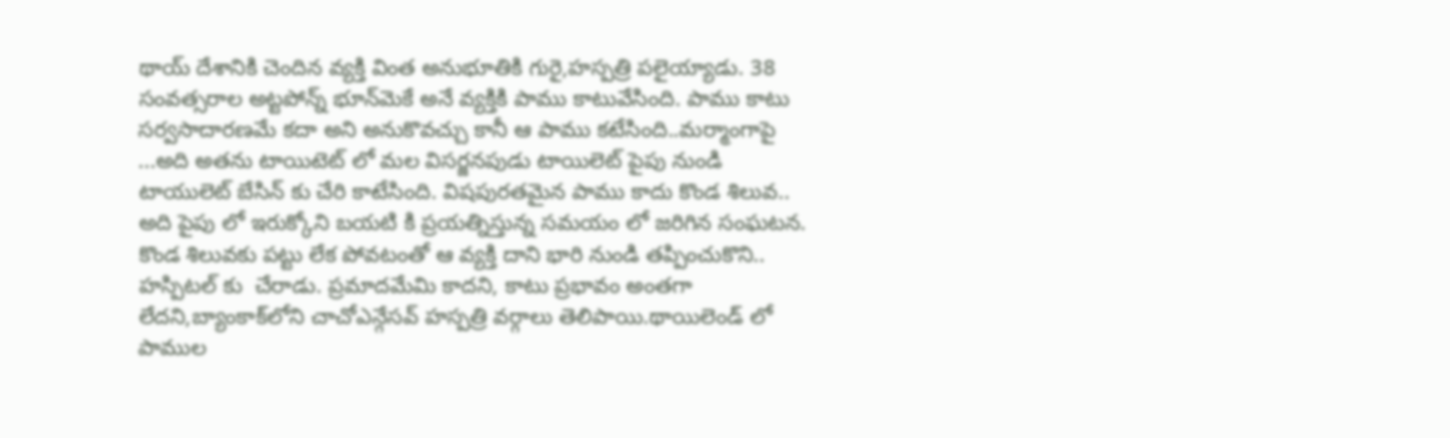థాయ్‌ దేశానికి చెందిన వ్యక్తి వింత అనుభూతికి గురై,హస్పత్రి పలైయ్యాడు. 38 సంవత్సరాల అట్టపోన్న్ భూన్‌మెకే అనే వ్యక్తికి పాము కాటువేసింది. పాము కాటు సర్వసాదారణమే కదా అని అనుకొవచ్చు కానీ ఆ పాము కటేసింది..మర్మాంగాపై ...అది అతను టాయిటెట్‌ లో మల విసర్జనపుడు టాయిలెట్‌ పైపు నుండి టాయులెట్‌ బేసిన్‌ కు చేరి కాటేసింది. విషపురతమైన పాము కాదు కొండ శిలువ.. అది పైపు లో ఇరుక్కోని బయటి కి ప్రయత్నిస్తున్న సమయం లో జరిగిన సంఘటన. కొండ శిలువకు పట్టు లేక పోవటంతో ఆ వ్యక్తి దాని భారి నుండి తప్పించుకొని.. హస్పిటల్‌ కు  చేరాడు. ప్రమాదమేమి కాదని, కాటు ప్రభావం అంతగా లేదని,బ్యాంకాక్‌లోని చాచోఎన్గేసవ్‌ హస్పత్రి వర్గాలు తెలిపాయి.థాయిలెండ్‌ లో పాముల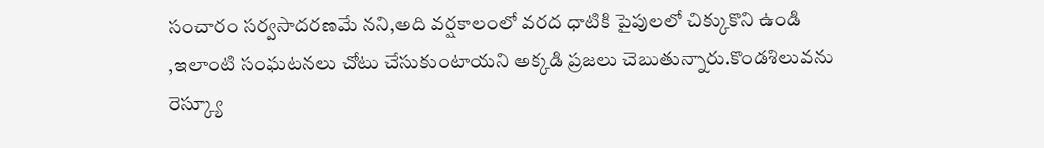సంచారం సర్వసాదరణమే నని,అది వర్షకాలంలో వరద ధాటికి పైపులలో చిక్కుకొని ఉండి ,ఇలాంటి సంఘటనలు చోటు చేసుకుంటాయని అక్కడి ప్రజలు చెబుతున్నారు.కొండశిలువను రెస్క్యూ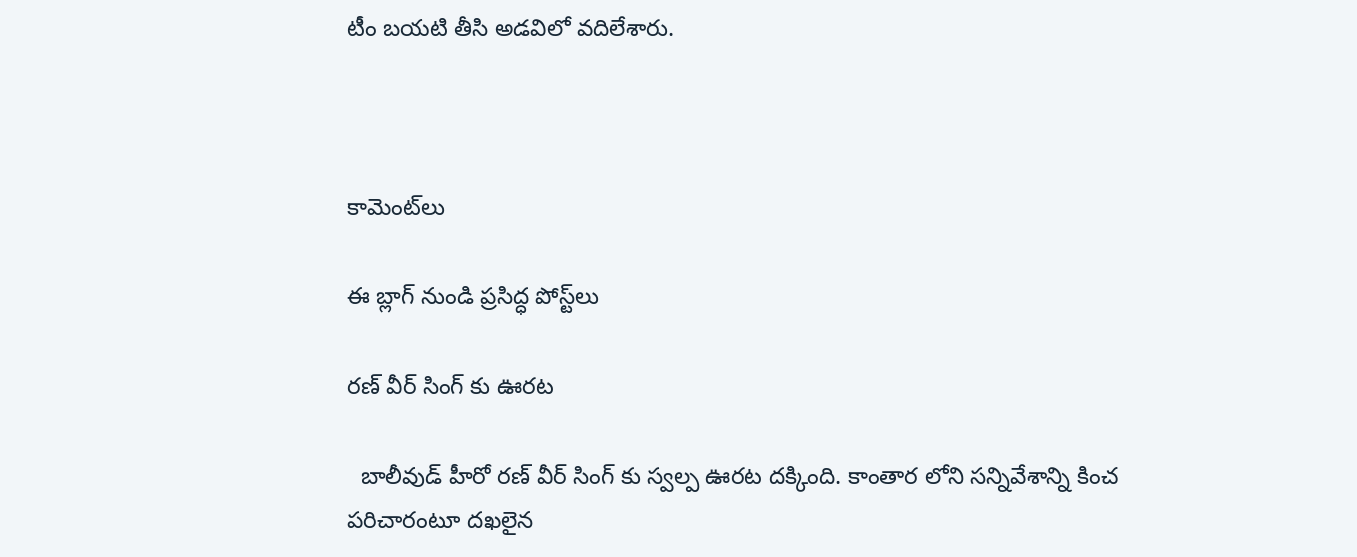టీం బయటి తీసి అడవిలో వదిలేశారు.



కామెంట్‌లు

ఈ బ్లాగ్ నుండి ప్రసిద్ధ పోస్ట్‌లు

రణ్ వీర్ సింగ్ కు ఊరట

  బాలీవుడ్ హీరో రణ్ వీర్ సింగ్ కు స్వల్ప ఊరట దక్కింది. కాంతార లోని సన్నివేశాన్ని కించ పరిచారంటూ దఖలైన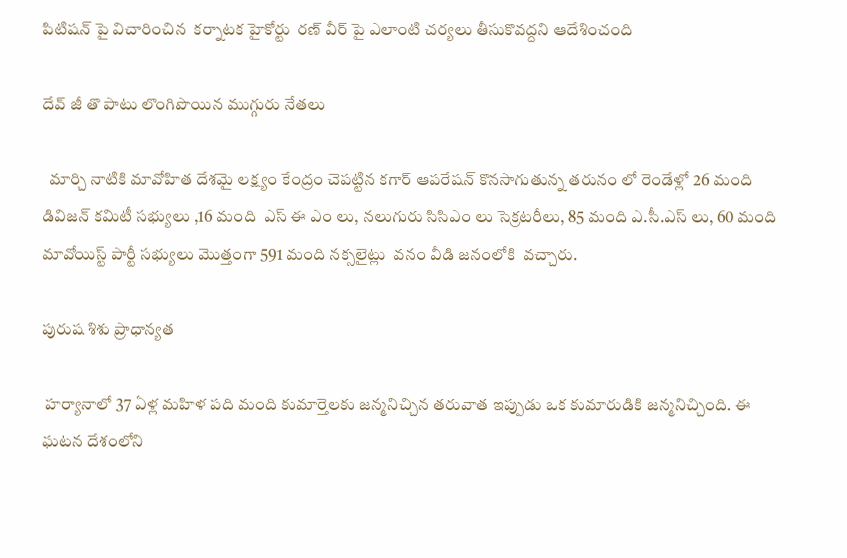పిటిషన్ పై విచారించిన  కర్నాటక హైకోర్టు  రణ్ వీర్ పై ఎలాంటి చర్యలు తీసుకొవద్దని ఆదేశించంది

దేవ్ జీ తొ పాటు లొంగిపొయిన ముగ్గురు నేతలు

  మార్చి నాటికి మావోహిత దేశమై లక్ష్యం కేంద్రం చెపట్టిన కగార్ ఆపరేషన్ కొనసాగుతున్న తరునం లో రెండేళ్లో 26 మంది డివిజన్ కమిటీ సభ్యులు ,16 మంది  ఎస్ ఈ ఎం లు, నలుగురు సిసిఎం లు సెక్రటరీలు, 85 మంది ఎ.సీ.ఎస్ లు, 60 మంది మావోయిస్ట్ పార్టీ సభ్యులు మొత్తంగా 591 మంది నక్సలైట్లు  వనం వీడి జనంలోకి  వచ్చారు.

పురుష శిశు ప్రాధాన్యత

 హర్యానాలో 37 ఏళ్ల మహిళ పది మంది కుమార్తెలకు జన్మనిచ్చిన తరువాత ఇప్పుడు ఒక కుమారుడికి జన్మనిచ్చింది. ఈ ఘటన దేశంలోని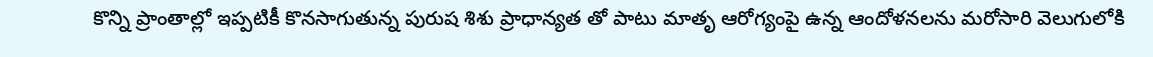కొన్ని ప్రాంతాల్లో ఇప్పటికీ కొనసాగుతున్న పురుష శిశు ప్రాధాన్యత తో పాటు మాతృ ఆరోగ్యంపై ఉన్న ఆందోళనలను మరోసారి వెలుగులోకి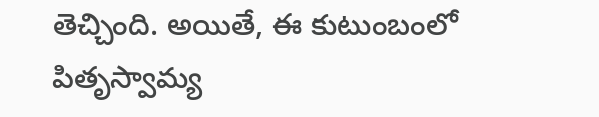తెచ్చింది. అయితే, ఈ కుటుంబంలో పితృస్వామ్య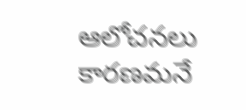ఆలోచనలు కారణమనే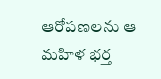ఆరోపణలను ఆ మహిళ భర్త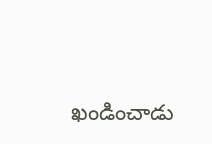ఖండించాడు